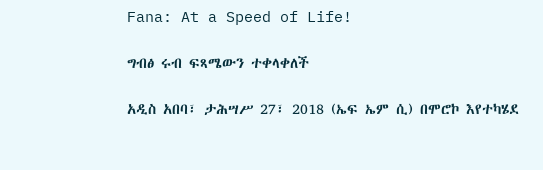Fana: At a Speed of Life!

ግብፅ ሩብ ፍጻሜውን ተቀላቀለች

አዲስ አበባ፣ ታሕሣሥ 27፣ 2018 (ኤፍ ኤም ሲ) በሞሮኮ እየተካሄደ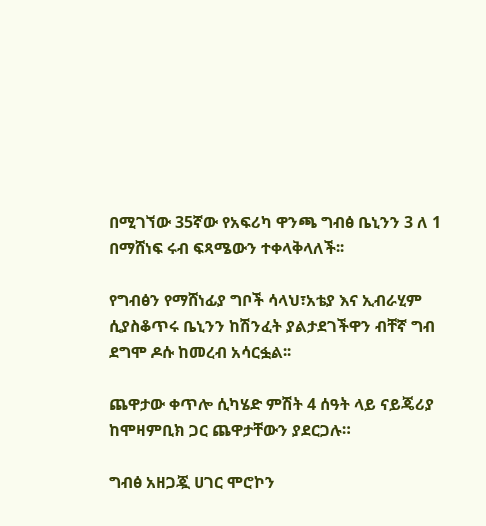በሚገኘው 35ኛው የአፍሪካ ዋንጫ ግብፅ ቤኒንን 3 ለ 1 በማሸነፍ ሩብ ፍጻሜውን ተቀላቅላለች፡፡

የግብፅን የማሸነፊያ ግቦች ሳላህ፣አቴያ እና ኢብራሂም ሲያስቆጥሩ ቤኒንን ከሽንፈት ያልታደገችዋን ብቸኛ ግብ ደግሞ ዶሱ ከመረብ አሳርፏል፡፡

ጨዋታው ቀጥሎ ሲካሄድ ምሽት 4 ሰዓት ላይ ናይጄሪያ ከሞዛምቢክ ጋር ጨዋታቸውን ያደርጋሉ።

ግብፅ አዘጋጇ ሀገር ሞሮኮን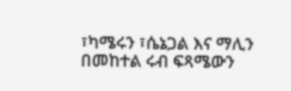፣ካሜሩን ፣ሴኔጋል እና ማሊን በመከተል ሩብ ፍጻሜውን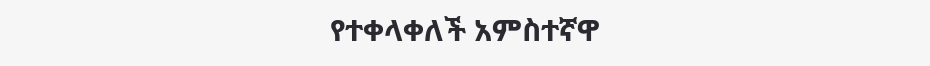የተቀላቀለች አምስተኛዋ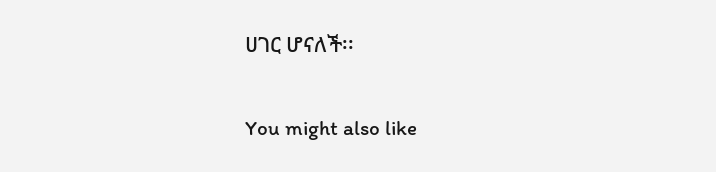ሀገር ሆናለች፡፡

You might also like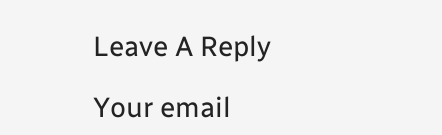Leave A Reply

Your email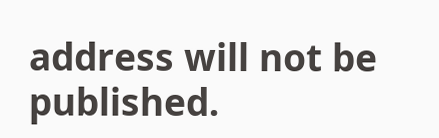address will not be published.